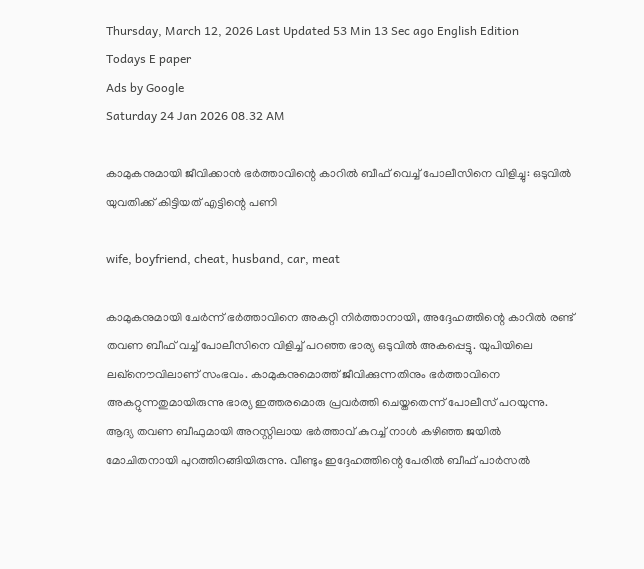Thursday, March 12, 2026 Last Updated 53 Min 13 Sec ago English Edition
Todays E paper
Ads by Google
Saturday 24 Jan 2026 08.32 AM

കാമുകനുമായി ജീവിക്കാന്‍ ഭര്‍ത്താവിന്റെ കാറില്‍ ബീഫ് വെച്ച് പോലീസിനെ വിളിച്ചു: ഒടുവില്‍ യുവതിക്ക് കിട്ടിയത് എട്ടിന്റെ പണി

wife, boyfriend, cheat, husband, car, meat

കാമുകനുമായി ചേര്‍ന്ന് ഭര്‍ത്താവിനെ അകറ്റി നിര്‍ത്താനായി, അദ്ദേഹത്തിന്റെ കാറില്‍ രണ്ട് തവണ ബീഫ് വച്ച് പോലീസിനെ വിളിച്ച് പറഞ്ഞ ഭാര്യ ഒടുവില്‍ അകപ്പെട്ടു. യുപിയിലെ ലഖ്‌നൌവിലാണ് സംഭവം. കാമുകനുമൊത്ത് ജീവിക്കുന്നതിനും ഭര്‍ത്താവിനെ അകറ്റുന്നതുമായിരുന്നു ഭാര്യ ഇത്തരമൊരു പ്രവര്‍ത്തി ചെയ്തതെന്ന് പോലീസ് പറയുന്നു. ആദ്യ തവണ ബീഫുമായി അറസ്റ്റിലായ ഭര്‍ത്താവ് കുറച്ച് നാള്‍ കഴിഞ്ഞ ജയില്‍ മോചിതനായി പുറത്തിറങ്ങിയിരുന്നു. വീണ്ടും ഇദ്ദേഹത്തിന്റെ പേരില്‍ ബീഫ് പാര്‍സല്‍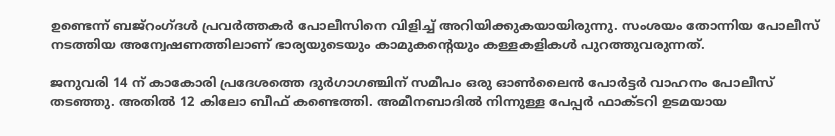ഉണ്ടെന്ന് ബജ്‌റംഗ്ദള്‍ പ്രവര്‍ത്തകര്‍ പോലീസിനെ വിളിച്ച് അറിയിക്കുകയായിരുന്നു. സംശയം തോന്നിയ പോലീസ് നടത്തിയ അന്വേഷണത്തിലാണ് ഭാര്യയുടെയും കാമുകന്റെയും കള്ളകളികള്‍ പുറത്തുവരുന്നത്.

ജനുവരി 14 ന് കാകോരി പ്രദേശത്തെ ദുര്‍ഗാഗഞ്ചിന് സമീപം ഒരു ഓണ്‍ലൈന്‍ പോര്‍ട്ടര്‍ വാഹനം പോലീസ് തടഞ്ഞു. അതില്‍ 12 കിലോ ബീഫ് കണ്ടെത്തി. അമീനബാദില്‍ നിന്നുള്ള പേപ്പര്‍ ഫാക്ടറി ഉടമയായ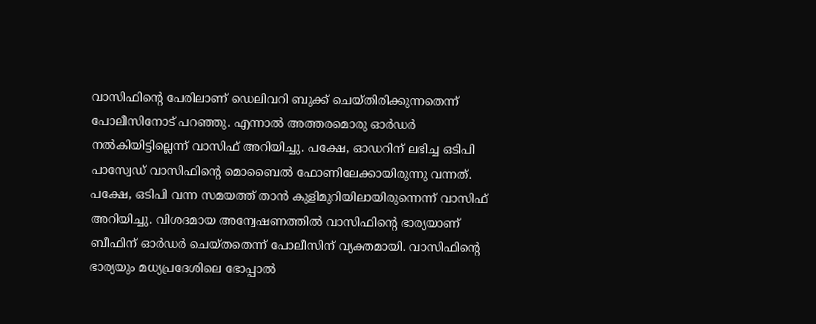വാസിഫിന്റെ പേരിലാണ് ഡെലിവറി ബുക്ക് ചെയ്തിരിക്കുന്നതെന്ന് പോലീസിനോട് പറഞ്ഞു. എന്നാല്‍ അത്തരമൊരു ഓര്‍ഡര്‍ നല്‍കിയിട്ടില്ലെന്ന് വാസിഫ് അറിയിച്ചു. പക്ഷേ, ഓഡറിന് ലഭിച്ച ഒടിപി പാസ്വേഡ് വാസിഫിന്റെ മൊബൈല്‍ ഫോണിലേക്കായിരുന്നു വന്നത്. പക്ഷേ, ഒടിപി വന്ന സമയത്ത് താന്‍ കുളിമുറിയിലായിരുന്നെന്ന് വാസിഫ് അറിയിച്ചു. വിശദമായ അന്വേഷണത്തില്‍ വാസിഫിന്റെ ഭാര്യയാണ് ബീഫിന് ഓര്‍ഡര്‍ ചെയ്തതെന്ന് പോലീസിന് വ്യക്തമായി. വാസിഫിന്റെ ഭാര്യയും മധ്യപ്രദേശിലെ ഭോപ്പാല്‍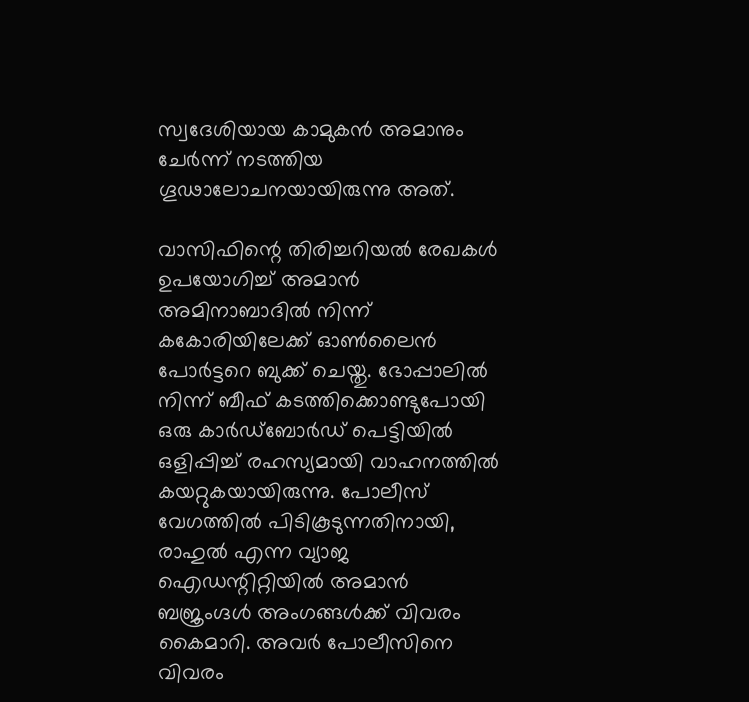സ്വദേശിയായ കാമുകന്‍ അമാനും ചേര്‍ന്ന് നടത്തിയ ഗൂഢാലോചനയായിരുന്നു അത്.

വാസിഫിന്റെ തിരിച്ചറിയല്‍ രേഖകള്‍ ഉപയോഗിച്ച് അമാന്‍ അമിനാബാദില്‍ നിന്ന് കകോരിയിലേക്ക് ഓണ്‍ലൈന്‍ പോര്‍ട്ടറെ ബുക്ക് ചെയ്തു. ഭോപ്പാലില്‍ നിന്ന് ബീഫ് കടത്തിക്കൊണ്ടുപോയി ഒരു കാര്‍ഡ്‌ബോര്‍ഡ് പെട്ടിയില്‍ ഒളിപ്പിച്ച് രഹസ്യമായി വാഹനത്തില്‍ കയറ്റുകയായിരുന്നു. പോലീസ് വേഗത്തില്‍ പിടികൂടുന്നതിനായി, രാഹുല്‍ എന്ന വ്യാജ ഐഡന്റിറ്റിയില്‍ അമാന്‍ ബജ്രംഗ്ദള്‍ അംഗങ്ങള്‍ക്ക് വിവരം കൈമാറി. അവര്‍ പോലീസിനെ വിവരം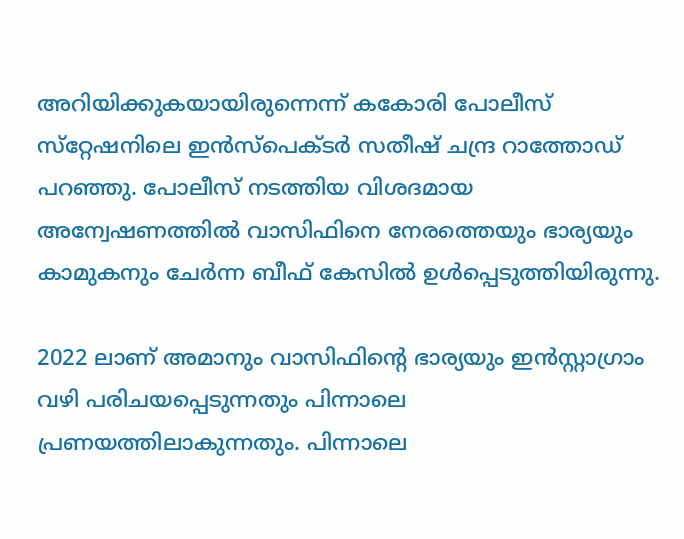അറിയിക്കുകയായിരുന്നെന്ന് കകോരി പോലീസ് സ്‌റ്റേഷനിലെ ഇന്‍സ്‌പെക്ടര്‍ സതീഷ് ചന്ദ്ര റാത്തോഡ് പറഞ്ഞു. പോലീസ് നടത്തിയ വിശദമായ അന്വേഷണത്തില്‍ വാസിഫിനെ നേരത്തെയും ഭാര്യയും കാമുകനും ചേര്‍ന്ന ബീഫ് കേസില്‍ ഉള്‍പ്പെടുത്തിയിരുന്നു.

2022 ലാണ് അമാനും വാസിഫിന്റെ ഭാര്യയും ഇന്‍സ്റ്റാഗ്രാം വഴി പരിചയപ്പെടുന്നതും പിന്നാലെ പ്രണയത്തിലാകുന്നതും. പിന്നാലെ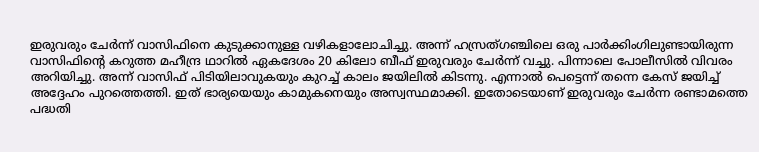ഇരുവരും ചേര്‍ന്ന് വാസിഫിനെ കുടുക്കാനുള്ള വഴികളാലോചിച്ചു. അന്ന് ഹസ്രത്ഗഞ്ചിലെ ഒരു പാര്‍ക്കിംഗിലുണ്ടായിരുന്ന വാസിഫിന്റെ കറുത്ത മഹീന്ദ്ര ഥാറില്‍ ഏകദേശം 20 കിലോ ബീഫ് ഇരുവരും ചേര്‍ന്ന് വച്ചു. പിന്നാലെ പോലീസില്‍ വിവരം അറിയിച്ചു. അന്ന് വാസിഫ് പിടിയിലാവുകയും കുറച്ച് കാലം ജയിലില്‍ കിടന്നു. എന്നാല്‍ പെട്ടെന്ന് തന്നെ കേസ് ജയിച്ച് അദ്ദേഹം പുറത്തെത്തി. ഇത് ഭാര്യയെയും കാമുകനെയും അസ്വസ്ഥമാക്കി. ഇതോടെയാണ് ഇരുവരും ചേര്‍ന്ന രണ്ടാമത്തെ പദ്ധതി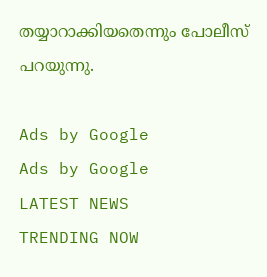തയ്യാറാക്കിയതെന്നും പോലീസ് പറയുന്നു.

Ads by Google
Ads by Google
LATEST NEWS
TRENDING NOW